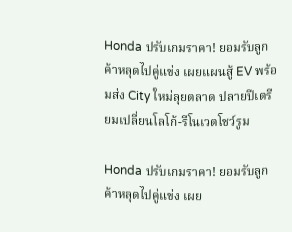Honda ปรับเกมราคา! ยอมรับลูกค้าหลุดไปคู่แข่ง เผยแผนสู้ EV พร้อมส่ง City ใหม่ลุยตลาด ปลายปีเตรียมเปลี่ยนโลโก้-รีโนเวตโชว์รูม

Honda ปรับเกมราคา! ยอมรับลูกค้าหลุดไปคู่แข่ง เผย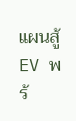แผนสู้ EV พร้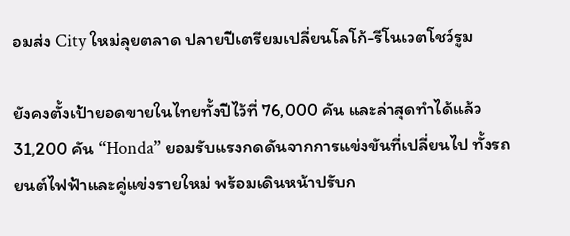อมส่ง City ใหม่ลุยตลาด ปลายปีเตรียมเปลี่ยนโลโก้-รีโนเวตโชว์รูม

ยังคงตั้งเป้ายอดขายในไทยทั้งปีไว้ที่ 76,000 คัน และล่าสุดทำได้แล้ว 31,200 คัน “Honda” ยอมรับแรงกดดันจากการแข่งขันที่เปลี่ยนไป ทั้งรถยนต์ไฟฟ้าและคู่แข่งรายใหม่ พร้อมเดินหน้าปรับก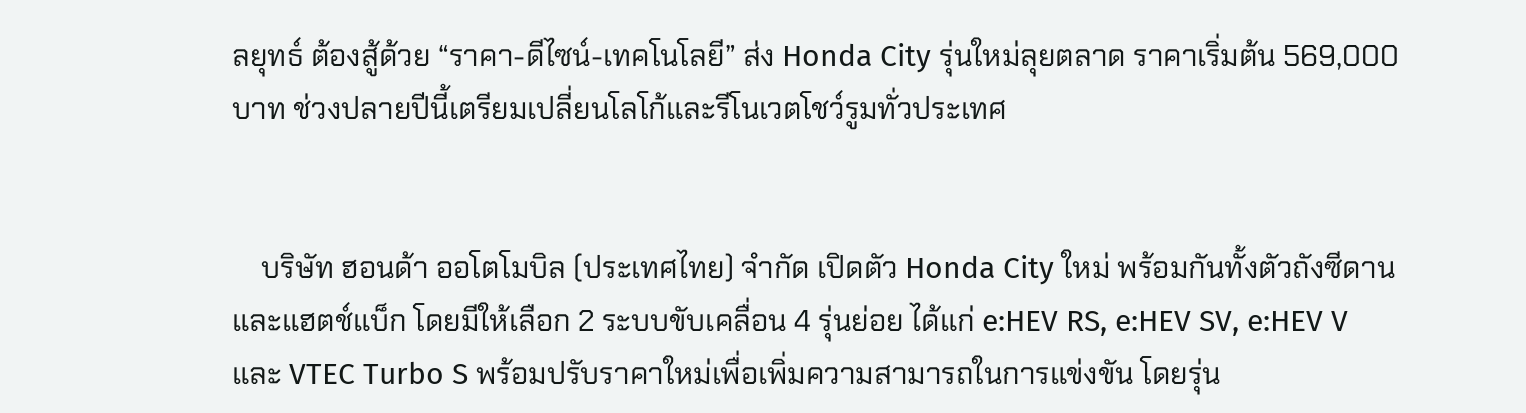ลยุทธ์ ต้องสู้ด้วย “ราคา-ดีไซน์-เทคโนโลยี” ส่ง Honda City รุ่นใหม่ลุยตลาด ราคาเริ่มต้น 569,000 บาท ช่วงปลายปีนี้เตรียมเปลี่ยนโลโก้และรีโนเวตโชว์รูมทั่วประเทศ


    บริษัท ฮอนด้า ออโตโมบิล (ประเทศไทย) จำกัด เปิดตัว Honda City ใหม่ พร้อมกันทั้งตัวถังซีดานและแฮตช์แบ็ก โดยมีให้เลือก 2 ระบบขับเคลื่อน 4 รุ่นย่อย ได้แก่ e:HEV RS, e:HEV SV, e:HEV V และ VTEC Turbo S พร้อมปรับราคาใหม่เพื่อเพิ่มความสามารถในการแข่งขัน โดยรุ่น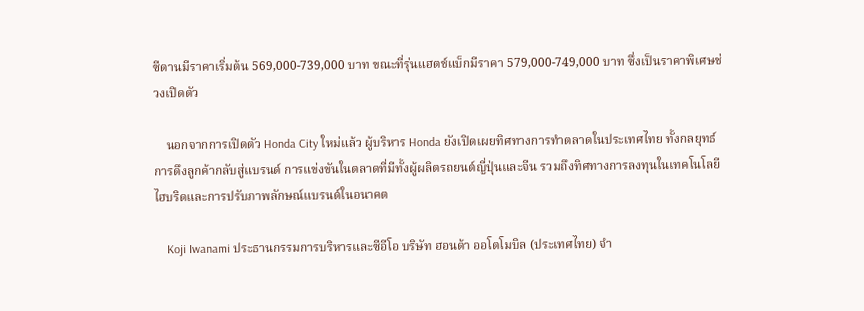ซีดานมีราคาเริ่มต้น 569,000-739,000 บาท ขณะที่รุ่นแฮตช์แบ็กมีราคา 579,000-749,000 บาท ซึ่งเป็นราคาพิเศษช่วงเปิดตัว

    นอกจากการเปิดตัว Honda City ใหม่แล้ว ผู้บริหาร Honda ยังเปิดเผยทิศทางการทำตลาดในประเทศไทย ทั้งกลยุทธ์การดึงลูกค้ากลับสู่แบรนด์ การแข่งขันในตลาดที่มีทั้งผู้ผลิตรถยนต์ญี่ปุ่นและจีน รวมถึงทิศทางการลงทุนในเทคโนโลยีไฮบริดและการปรับภาพลักษณ์แบรนด์ในอนาคต

    Koji Iwanami ประธานกรรมการบริหารและซีอีโอ บริษัท ฮอนด้า ออโตโมบิล (ประเทศไทย) จำ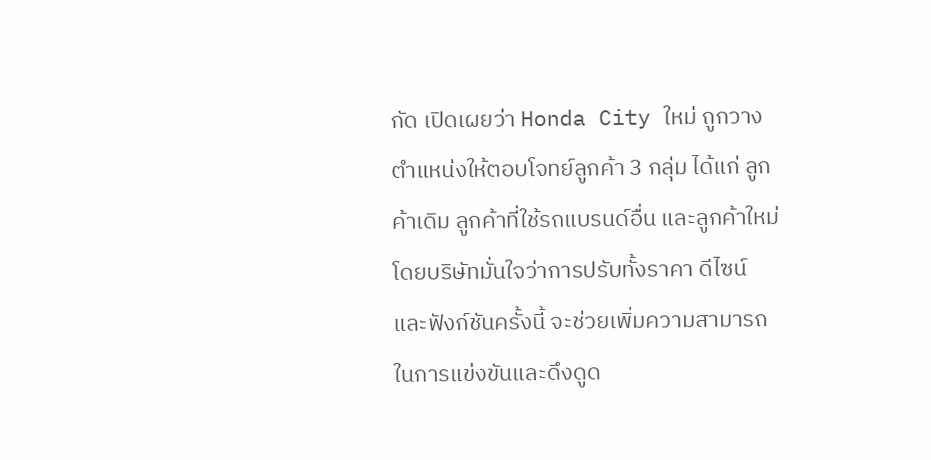กัด เปิดเผยว่า Honda City ใหม่ ถูกวางตำแหน่งให้ตอบโจทย์ลูกค้า 3 กลุ่ม ได้แก่ ลูกค้าเดิม ลูกค้าที่ใช้รถแบรนด์อื่น และลูกค้าใหม่ โดยบริษัทมั่นใจว่าการปรับทั้งราคา ดีไซน์ และฟังก์ชันครั้งนี้ จะช่วยเพิ่มความสามารถในการแข่งขันและดึงดูด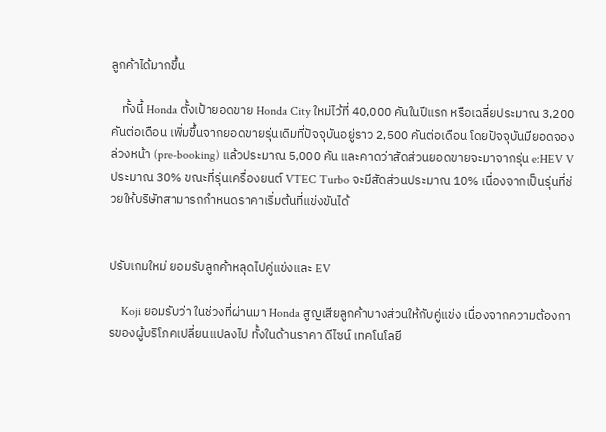ลูกค้าได้มากขึ้น

    ทั้งนี้ Honda ตั้งเป้ายอดขาย Honda City ใหม่ไว้ที่ 40,000 คันในปีแรก หรือเฉลี่ยประมาณ 3,200 คันต่อเดือน เพิ่มขึ้นจากยอดขายรุ่นเดิมที่ปัจจุบันอยู่ราว 2,500 คันต่อเดือน โดยปัจจุบันมียอดจองล่วงหน้า (pre-booking) แล้วประมาณ 5,000 คัน และคาดว่าสัดส่วนยอดขายจะมาจากรุ่น e:HEV V ประมาณ 30% ขณะที่รุ่นเครื่องยนต์ VTEC Turbo จะมีสัดส่วนประมาณ 10% เนื่องจากเป็นรุ่นที่ช่วยให้บริษัทสามารถกำหนดราคาเริ่มต้นที่แข่งขันได้


ปรับเกมใหม่ ยอมรับลูกค้าหลุดไปคู่แข่งและ EV

    Koji ยอมรับว่า ในช่วงที่ผ่านมา Honda สูญเสียลูกค้าบางส่วนให้กับคู่แข่ง เนื่องจากความต้องการของผู้บริโภคเปลี่ยนแปลงไป ทั้งในด้านราคา ดีไซน์ เทคโนโลยี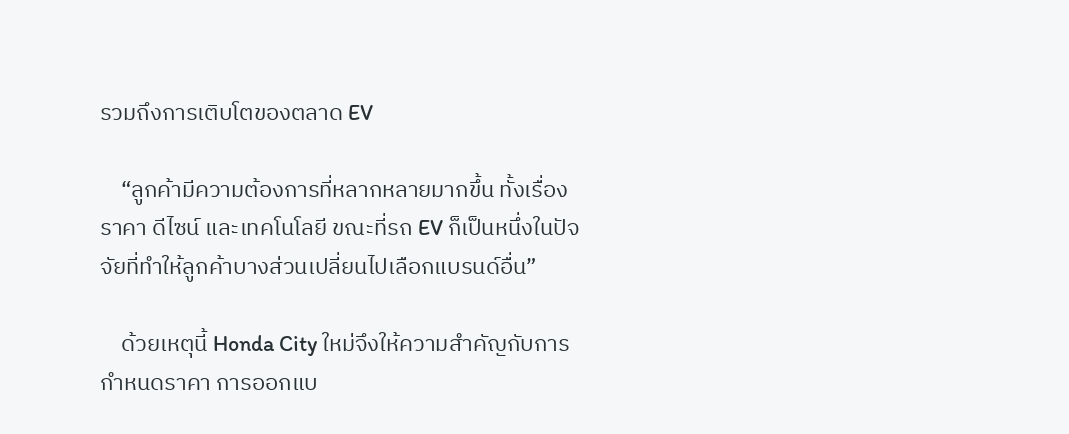รวมถึงการเติบโตของตลาด EV

    “ลูกค้ามีความต้องการที่หลากหลายมากขึ้น ทั้งเรื่องราคา ดีไซน์ และเทคโนโลยี ขณะที่รถ EV ก็เป็นหนึ่งในปัจจัยที่ทำให้ลูกค้าบางส่วนเปลี่ยนไปเลือกแบรนด์อื่น”

    ด้วยเหตุนี้ Honda City ใหม่จึงให้ความสำคัญกับการกำหนดราคา การออกแบ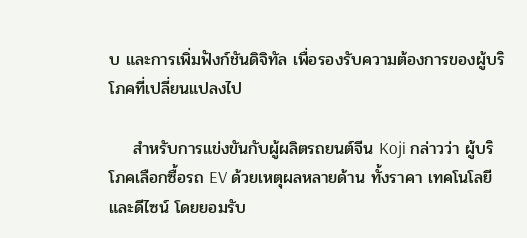บ และการเพิ่มฟังก์ชันดิจิทัล เพื่อรองรับความต้องการของผู้บริโภคที่เปลี่ยนแปลงไป

    สำหรับการแข่งขันกับผู้ผลิตรถยนต์จีน Koji กล่าวว่า ผู้บริโภคเลือกซื้อรถ EV ด้วยเหตุผลหลายด้าน ทั้งราคา เทคโนโลยี และดีไซน์ โดยยอมรับ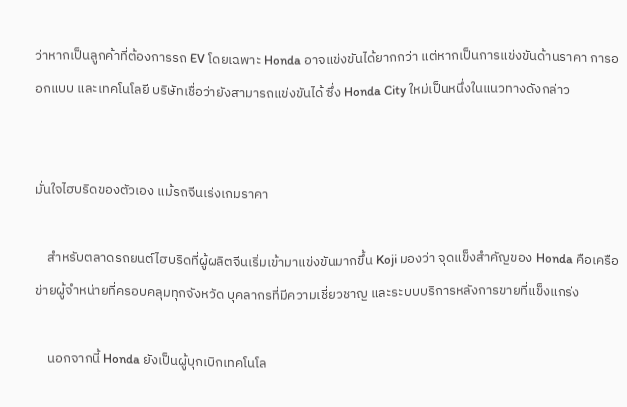ว่าหากเป็นลูกค้าที่ต้องการรถ EV โดยเฉพาะ Honda อาจแข่งขันได้ยากกว่า แต่หากเป็นการแข่งขันด้านราคา การออกแบบ และเทคโนโลยี บริษัทเชื่อว่ายังสามารถแข่งขันได้ ซึ่ง Honda City ใหม่เป็นหนึ่งในแนวทางดังกล่าว


มั่นใจไฮบริดของตัวเอง แม้รถจีนเร่งเกมราคา

    สำหรับตลาดรถยนต์ไฮบริดที่ผู้ผลิตจีนเริ่มเข้ามาแข่งขันมากขึ้น Koji มองว่า จุดแข็งสำคัญของ Honda คือเครือข่ายผู้จำหน่ายที่ครอบคลุมทุกจังหวัด บุคลากรที่มีความเชี่ยวชาญ และระบบบริการหลังการขายที่แข็งแกร่ง

    นอกจากนี้ Honda ยังเป็นผู้บุกเบิกเทคโนโล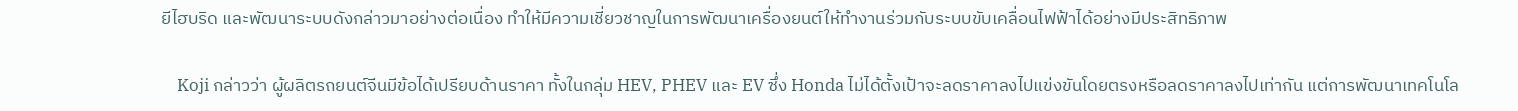ยีไฮบริด และพัฒนาระบบดังกล่าวมาอย่างต่อเนื่อง ทำให้มีความเชี่ยวชาญในการพัฒนาเครื่องยนต์ให้ทำงานร่วมกับระบบขับเคลื่อนไฟฟ้าได้อย่างมีประสิทธิภาพ

    Koji กล่าวว่า ผู้ผลิตรถยนต์จีนมีข้อได้เปรียบด้านราคา ทั้งในกลุ่ม HEV, PHEV และ EV ซึ่ง Honda ไม่ได้ตั้งเป้าจะลดราคาลงไปแข่งขันโดยตรงหรือลดราคาลงไปเท่ากัน แต่การพัฒนาเทคโนโล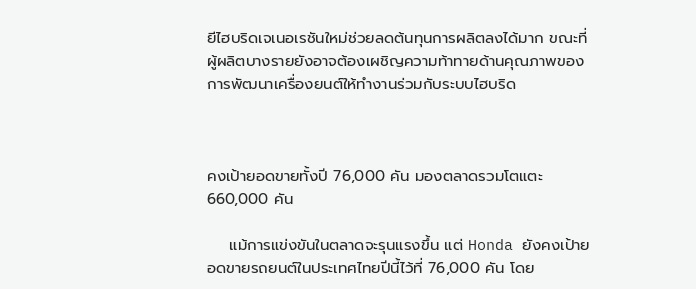ยีไฮบริดเจเนอเรชันใหม่ช่วยลดต้นทุนการผลิตลงได้มาก ขณะที่ผู้ผลิตบางรายยังอาจต้องเผชิญความท้าทายด้านคุณภาพของการพัฒนาเครื่องยนต์ให้ทำงานร่วมกับระบบไฮบริด



คงเป้ายอดขายทั้งปี 76,000 คัน มองตลาดรวมโตแตะ 660,000 คัน

    แม้การแข่งขันในตลาดจะรุนแรงขึ้น แต่ Honda ยังคงเป้ายอดขายรถยนต์ในประเทศไทยปีนี้ไว้ที่ 76,000 คัน โดย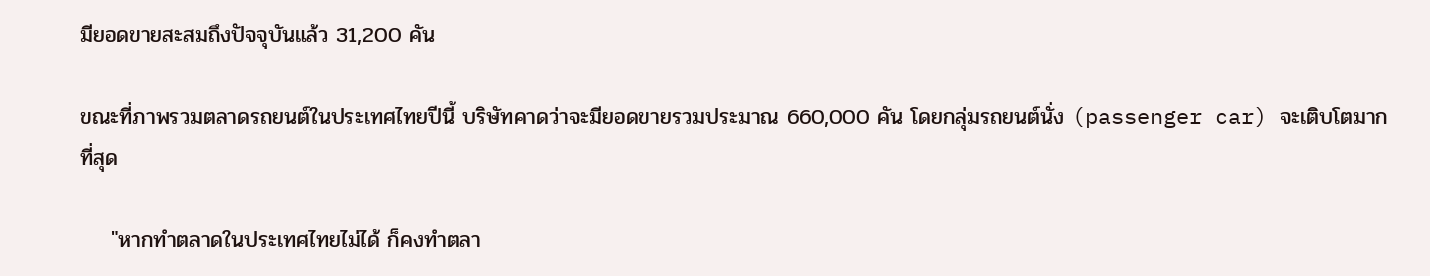มียอดขายสะสมถึงปัจจุบันแล้ว 31,200 คัน

ขณะที่ภาพรวมตลาดรถยนต์ในประเทศไทยปีนี้ บริษัทคาดว่าจะมียอดขายรวมประมาณ 660,000 คัน โดยกลุ่มรถยนต์นั่ง (passenger car) จะเติบโตมากที่สุด

    "หากทำตลาดในประเทศไทยไม่ได้ ก็คงทำตลา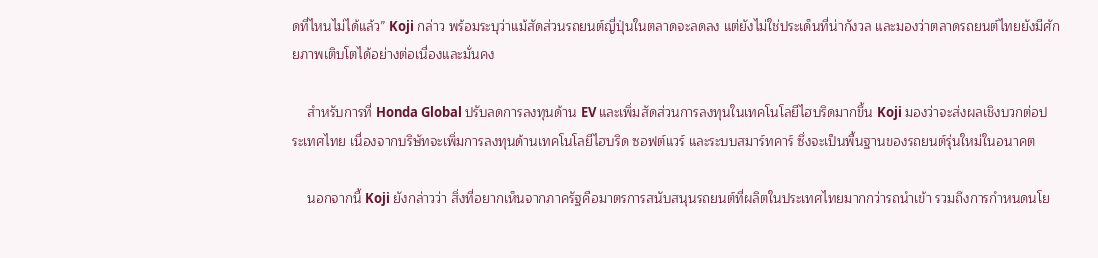ดที่ไหนไม่ได้แล้ว” Koji กล่าว พร้อมระบุว่าแม้สัดส่วนรถยนต์ญี่ปุ่นในตลาดจะลดลง แต่ยังไม่ใช่ประเด็นที่น่ากังวล และมองว่าตลาดรถยนต์ไทยยังมีศักยภาพเติบโตได้อย่างต่อเนื่องและมั่นคง

    สำหรับการที่ Honda Global ปรับลดการลงทุนด้าน EV และเพิ่มสัดส่วนการลงทุนในเทคโนโลยีไฮบริดมากขึ้น Koji มองว่าจะส่งผลเชิงบวกต่อประเทศไทย เนื่องจากบริษัทจะเพิ่มการลงทุนด้านเทคโนโลยีไฮบริด ซอฟต์แวร์ และระบบสมาร์ทคาร์ ซึ่งจะเป็นพื้นฐานของรถยนต์รุ่นใหม่ในอนาคต

    นอกจากนี้ Koji ยังกล่าวว่า สิ่งที่อยากเห็นจากภาครัฐคือมาตรการสนับสนุนรถยนต์ที่ผลิตในประเทศไทยมากกว่ารถนำเข้า รวมถึงการกำหนดนโย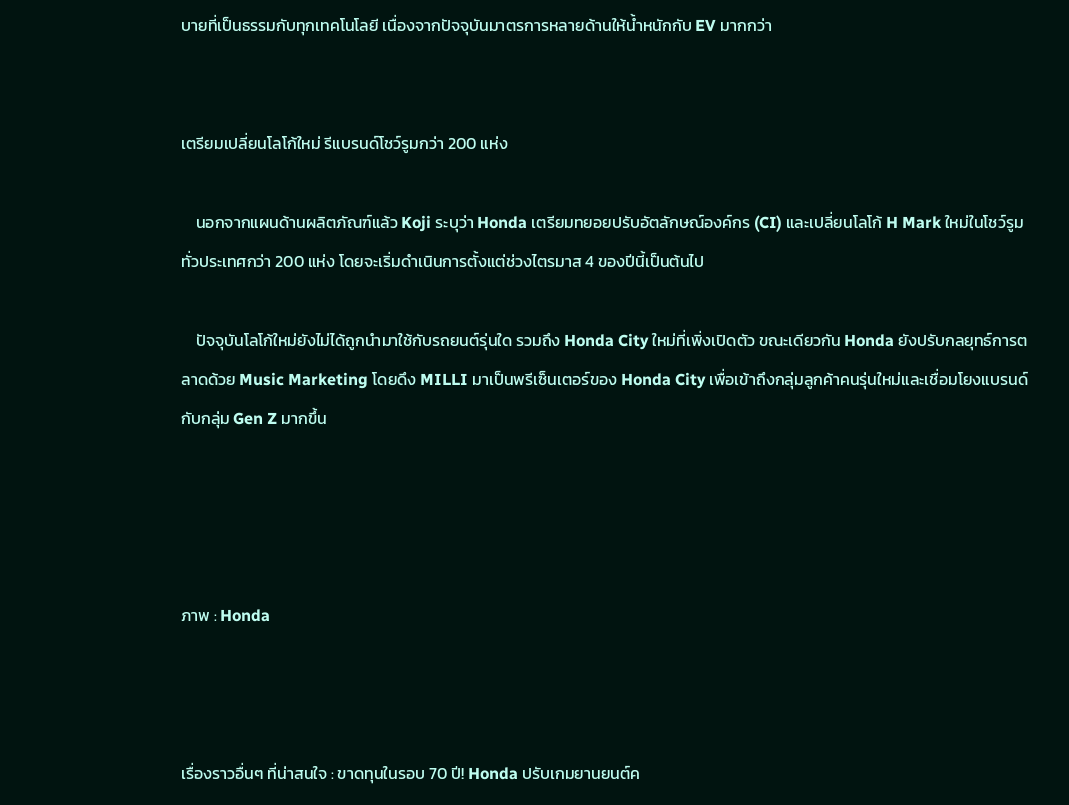บายที่เป็นธรรมกับทุกเทคโนโลยี เนื่องจากปัจจุบันมาตรการหลายด้านให้น้ำหนักกับ EV มากกว่า


เตรียมเปลี่ยนโลโก้ใหม่ รีแบรนด์โชว์รูมกว่า 200 แห่ง

    นอกจากแผนด้านผลิตภัณฑ์แล้ว Koji ระบุว่า Honda เตรียมทยอยปรับอัตลักษณ์องค์กร (CI) และเปลี่ยนโลโก้ H Mark ใหม่ในโชว์รูมทั่วประเทศกว่า 200 แห่ง โดยจะเริ่มดำเนินการตั้งแต่ช่วงไตรมาส 4 ของปีนี้เป็นต้นไป

    ปัจจุบันโลโก้ใหม่ยังไม่ได้ถูกนำมาใช้กับรถยนต์รุ่นใด รวมถึง Honda City ใหม่ที่เพิ่งเปิดตัว ขณะเดียวกัน Honda ยังปรับกลยุทธ์การตลาดด้วย Music Marketing โดยดึง MILLI มาเป็นพรีเซ็นเตอร์ของ Honda City เพื่อเข้าถึงกลุ่มลูกค้าคนรุ่นใหม่และเชื่อมโยงแบรนด์กับกลุ่ม Gen Z มากขึ้น




ภาพ : Honda



เรื่องราวอื่นๆ ที่น่าสนใจ : ขาดทุนในรอบ 70 ปี! Honda ปรับเกมยานยนต์ค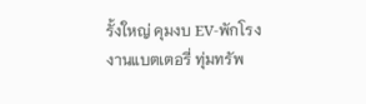รั้งใหญ่ คุมงบ EV-พักโรงงานแบตเตอรี่ ทุ่มทรัพ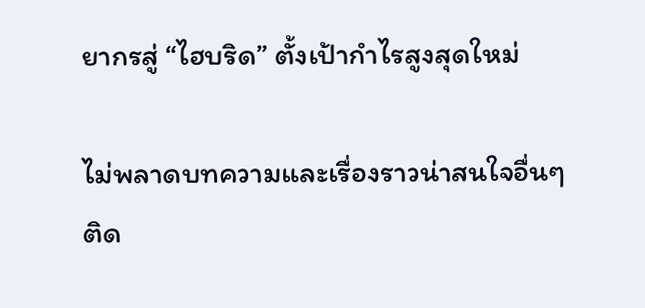ยากรสู่ “ไฮบริด” ตั้งเป้ากำไรสูงสุดใหม่

ไม่พลาดบทความและเรื่องราวน่าสนใจอื่นๆ ติด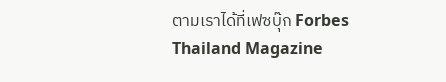ตามเราได้ที่เฟซบุ๊ก Forbes Thailand Magazine